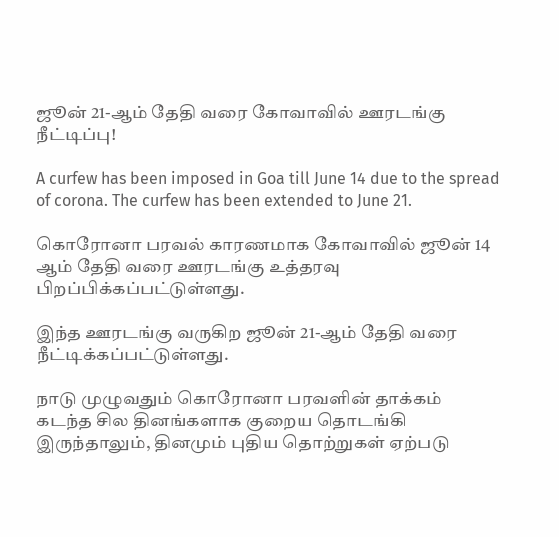ஜூன் 21-ஆம் தேதி வரை கோவாவில் ஊரடங்கு நீட்டிப்பு!

A curfew has been imposed in Goa till June 14 due to the spread of corona. The curfew has been extended to June 21.

கொரோனா பரவல் காரணமாக கோவாவில் ஜூன் 14 ஆம் தேதி வரை ஊரடங்கு உத்தரவு பிறப்பிக்கப்பட்டுள்ளது.

இந்த ஊரடங்கு வருகிற ஜூன் 21-ஆம் தேதி வரை நீட்டிக்கப்பட்டுள்ளது.

நாடு முழுவதும் கொரோனா பரவளின் தாக்கம் கடந்த சில தினங்களாக குறைய தொடங்கி இருந்தாலும், தினமும் புதிய தொற்றுகள் ஏற்படு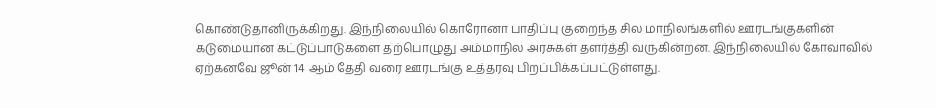கொண்டுதானிருக்கிறது. இந்நிலையில் கொரோனா பாதிப்பு குறைந்த சில மாநிலங்களில் ஊரடங்குகளின் கடுமையான கட்டுப்பாடுகளை தற்பொழுது அம்மாநில அரசுகள் தளர்த்தி வருகின்றன. இந்நிலையில் கோவாவில் ஏற்கனவே ஜூன் 14 ஆம் தேதி வரை ஊரடங்கு உத்தரவு பிறப்பிக்கப்பட்டுள்ளது.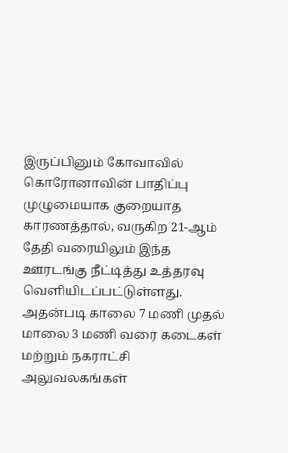இருப்பினும் கோவாவில் கொரோனாவின் பாதிப்பு முழுமையாக குறையாத காரணத்தால், வருகிற 21-ஆம் தேதி வரையிலும் இந்த ஊரடங்கு நீட்டித்து உத்தரவு வெளியிடப்பட்டுள்ளது. அதன்படி காலை 7 மணி முதல் மாலை 3 மணி வரை கடைகள் மற்றும் நகராட்சி அலுவலகங்கள்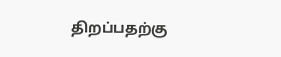திறப்பதற்கு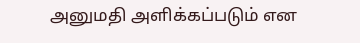அனுமதி அளிக்கப்படும் என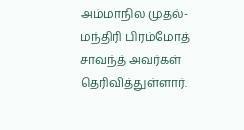அம்மாநில முதல்-மந்திரி பிரம்மோத் சாவந்த் அவர்கள் தெரிவித்துள்ளார்.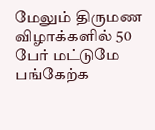மேலும் திருமண விழாக்களில் 50 பேர் மட்டுமே பங்கேற்க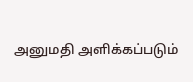அனுமதி அளிக்கப்படும்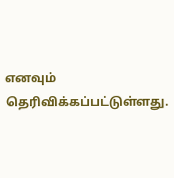எனவும் தெரிவிக்கப்பட்டுள்ளது.